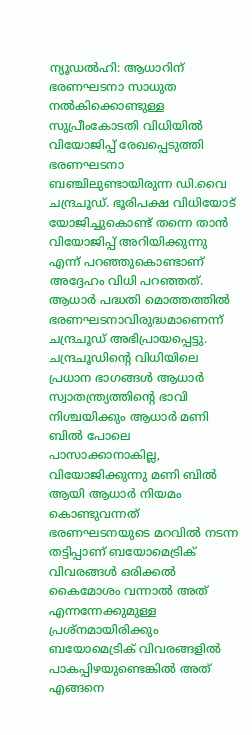ന്യൂഡൽഹി: ആധാറിന് ഭരണഘടനാ സാധുത നൽകിക്കൊണ്ടുള്ള സുപ്രീംകോടതി വിധിയിൽ വിയോജിപ്പ് രേഖപ്പെടുത്തി ഭരണഘടനാ ബഞ്ചിലുണ്ടായിരുന്ന ഡി.വൈ ചന്ദ്രചൂഡ്. ഭൂരിപക്ഷ വിധിയോട് യോജിച്ചുകൊണ്ട് തന്നെ താൻ വിയോജിപ്പ് അറിയിക്കുന്നു എന്ന് പറഞ്ഞുകൊണ്ടാണ് അദ്ദേഹം വിധി പറഞ്ഞത്. ആധാർ പദ്ധതി മൊത്തത്തിൽ ഭരണഘടനാവിരുദ്ധമാണെന്ന് ചന്ദ്രചൂഡ് അഭിപ്രായപ്പെട്ടു. ചന്ദ്രചൂഡിന്റെ വിധിയിലെ പ്രധാന ഭാഗങ്ങൾ ആധാർ സ്വാതന്ത്ര്യത്തിന്റെ ഭാവി നിശ്ചയിക്കും ആധാർ മണി ബിൽ പോലെ പാസാക്കാനാകില്ല, വിയോജിക്കുന്നു മണി ബിൽ ആയി ആധാർ നിയമം കൊണ്ടുവന്നത് ഭരണഘടനയുടെ മറവിൽ നടന്ന തട്ടിപ്പാണ് ബയോമെട്രിക് വിവരങ്ങൾ ഒരിക്കൽ കൈമോശം വന്നാൽ അത് എന്നന്നേക്കുമുള്ള പ്രശ്നമായിരിക്കും ബയോമെട്രിക് വിവരങ്ങളിൽ പാകപ്പിഴയുണ്ടെങ്കിൽ അത് എങ്ങനെ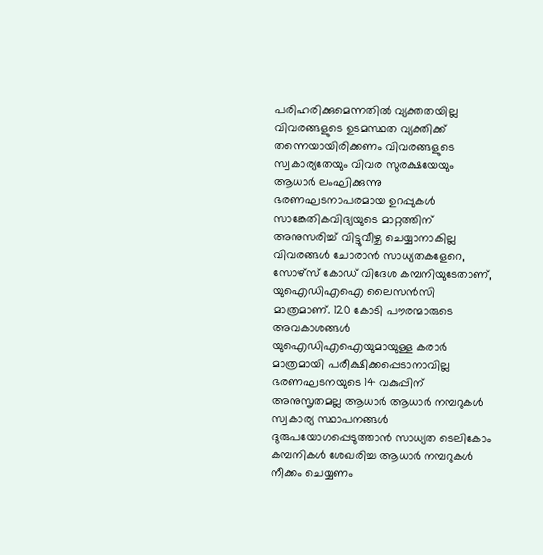പരിഹരിക്കുമെന്നതിൽ വ്യക്തതയില്ല വിവരങ്ങളുടെ ഉടമസ്ഥത വ്യക്തിക്ക് തന്നെയായിരിക്കണം വിവരങ്ങളുടെ സ്വകാര്യതേയും വിവര സുരക്ഷയേയും ആധാർ ലംഘിക്കുന്നു ഭരണഘടനാപരമായ ഉറപ്പുകൾ സാങ്കേതികവിദ്യയുടെ മാറ്റത്തിന് അനുസരിച്ച് വിട്ടുവീഴ്ച ചെയ്യാനാകില്ല വിവരങ്ങൾ ചോരാൻ സാധ്യതകളേറെ, സോഴ്സ് കോഡ് വിദേശ കമ്പനിയുടേതാണ്, യുഐഡിഎഐ ലൈസൻസി മാത്രമാണ്. 120 കോടി പൗരന്മാരുടെ അവകാശങ്ങൾ യുഐഡിഎഐയുമായുള്ള കരാർ മാത്രമായി പരീക്ഷിക്കപ്പെടാനാവില്ല ഭരണഘടനയുടെ 14 വകുപ്പിന് അനുസൃതമല്ല ആധാർ ആധാർ നമ്പറുകൾ സ്വകാര്യ സ്ഥാപനങ്ങൾ ദുരുപയോഗപ്പെടുത്താൻ സാധ്യത ടെലികോം കമ്പനികൾ ശേഖരിച്ച ആധാർ നമ്പറുകൾ നീക്കം ചെയ്യണം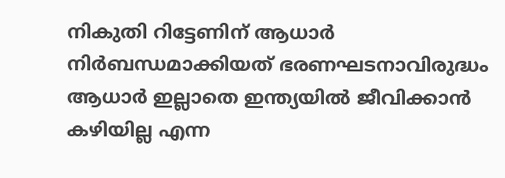നികുതി റിട്ടേണിന് ആധാർ നിർബന്ധമാക്കിയത് ഭരണഘടനാവിരുദ്ധം ആധാർ ഇല്ലാതെ ഇന്ത്യയിൽ ജീവിക്കാൻ കഴിയില്ല എന്ന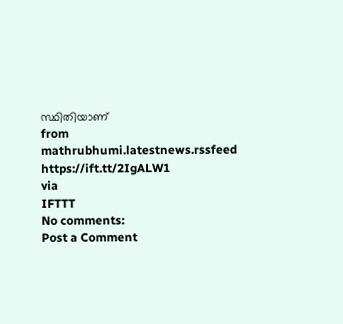സ്ഥിതിയാണ്
from mathrubhumi.latestnews.rssfeed https://ift.tt/2IgALW1
via
IFTTT
No comments:
Post a Comment